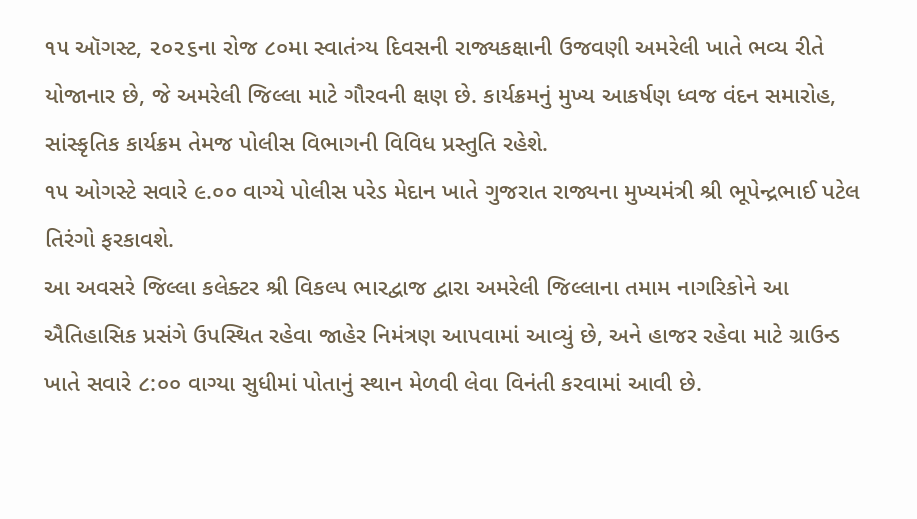૧૫ ઑગસ્ટ, ૨૦૨૬ના રોજ ૮૦મા સ્વાતંત્ર્ય દિવસની રાજ્યકક્ષાની ઉજવણી અમરેલી ખાતે ભવ્ય રીતે યોજાનાર છે, જે અમરેલી જિલ્લા માટે ગૌરવની ક્ષણ છે. કાર્યક્રમનું મુખ્ય આકર્ષણ ધ્વજ વંદન સમારોહ, સાંસ્કૃતિક કાર્યક્રમ તેમજ પોલીસ વિભાગની વિવિધ પ્રસ્તુતિ રહેશે.
૧૫ ઓગસ્ટે સવારે ૯.૦૦ વાગ્યે પોલીસ પરેડ મેદાન ખાતે ગુજરાત રાજ્યના મુખ્યમંત્રી શ્રી ભૂપેન્દ્રભાઈ પટેલ તિરંગો ફરકાવશે.
આ અવસરે જિલ્લા કલેક્ટર શ્રી વિકલ્પ ભારદ્વાજ દ્વારા અમરેલી જિલ્લાના તમામ નાગરિકોને આ ઐતિહાસિક પ્રસંગે ઉપસ્થિત રહેવા જાહેર નિમંત્રણ આપવામાં આવ્યું છે, અને હાજર રહેવા માટે ગ્રાઉન્ડ ખાતે સવારે ૮:૦૦ વાગ્યા સુધીમાં પોતાનું સ્થાન મેળવી લેવા વિનંતી કરવામાં આવી છે.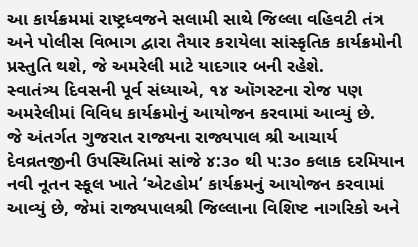આ કાર્યક્રમમાં રાષ્ટ્રધ્વજને સલામી સાથે જિલ્લા વહિવટી તંત્ર અને પોલીસ વિભાગ દ્વારા તૈયાર કરાયેલા સાંસ્કૃતિક કાર્યક્રમોની પ્રસ્તુતિ થશે, જે અમરેલી માટે યાદગાર બની રહેશે.
સ્વાતંત્ર્ય દિવસની પૂર્વ સંધ્યાએ, ૧૪ ઑગસ્ટના રોજ પણ અમરેલીમાં વિવિધ કાર્યક્રમોનું આયોજન કરવામાં આવ્યું છે.
જે અંતર્ગત ગુજરાત રાજ્યના રાજ્યપાલ શ્રી આચાર્ય દેવવ્રતજીની ઉપસ્થિતિમાં સાંજે ૪:૩૦ થી ૫:૩૦ કલાક દરમિયાન નવી નૂતન સ્કૂલ ખાતે ‘એટહોમ’ કાર્યક્રમનું આયોજન કરવામાં આવ્યું છે, જેમાં રાજ્યપાલશ્રી જિલ્લાના વિશિષ્ટ નાગરિકો અને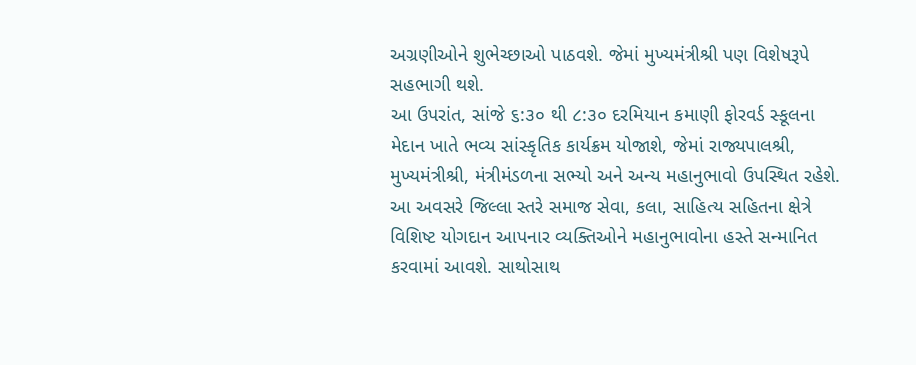અગ્રણીઓને શુભેચ્છાઓ પાઠવશે. જેમાં મુખ્યમંત્રીશ્રી પણ વિશેષરૂપે સહભાગી થશે.
આ ઉપરાંત, સાંજે ૬:૩૦ થી ૮:૩૦ દરમિયાન કમાણી ફોરવર્ડ સ્કૂલના મેદાન ખાતે ભવ્ય સાંસ્કૃતિક કાર્યક્રમ યોજાશે, જેમાં રાજ્યપાલશ્રી, મુખ્યમંત્રીશ્રી, મંત્રીમંડળના સભ્યો અને અન્ય મહાનુભાવો ઉપસ્થિત રહેશે.
આ અવસરે જિલ્લા સ્તરે સમાજ સેવા, કલા, સાહિત્ય સહિતના ક્ષેત્રે વિશિષ્ટ યોગદાન આપનાર વ્યક્તિઓને મહાનુભાવોના હસ્તે સન્માનિત કરવામાં આવશે. સાથોસાથ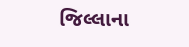જિલ્લાના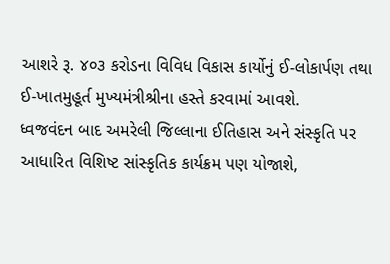આશરે રૂ. ૪૦૩ કરોડના વિવિધ વિકાસ કાર્યોનું ઈ-લોકાર્પણ તથા ઈ-ખાતમુહૂર્ત મુખ્યમંત્રીશ્રીના હસ્તે કરવામાં આવશે.
ધ્વજવંદન બાદ અમરેલી જિલ્લાના ઈતિહાસ અને સંસ્કૃતિ પર આધારિત વિશિષ્ટ સાંસ્કૃતિક કાર્યક્રમ પણ યોજાશે,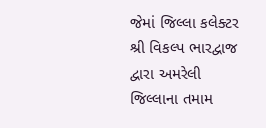જેમાં જિલ્લા કલેક્ટર શ્રી વિકલ્પ ભારદ્વાજ દ્વારા અમરેલી જિલ્લાના તમામ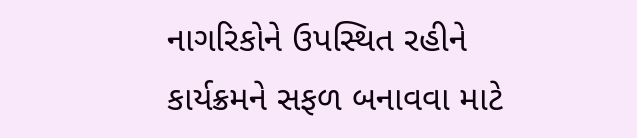નાગરિકોને ઉપસ્થિત રહીને કાર્યક્રમને સફળ બનાવવા માટે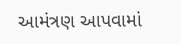આમંત્રણ આપવામાં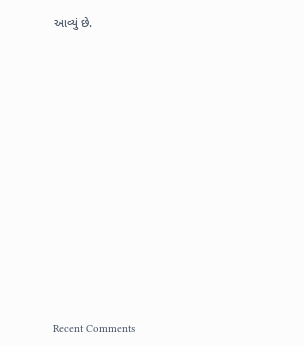આવ્યું છે.


















Recent Comments